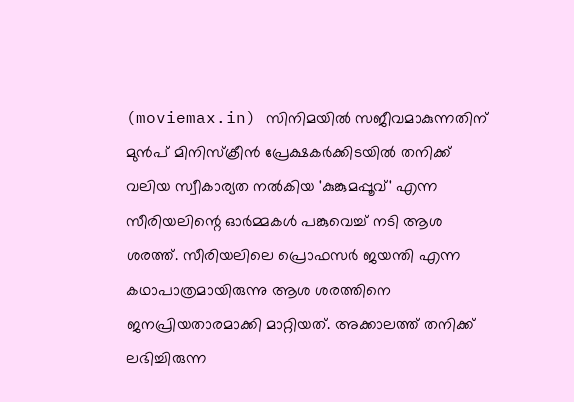(moviemax.in) സിനിമയിൽ സജീവമാകുന്നതിന് മുൻപ് മിനിസ്ക്രീൻ പ്രേക്ഷകർക്കിടയിൽ തനിക്ക് വലിയ സ്വീകാര്യത നൽകിയ 'കുങ്കുമപ്പൂവ്' എന്ന സീരിയലിന്റെ ഓർമ്മകൾ പങ്കുവെച്ച് നടി ആശ ശരത്ത്. സീരിയലിലെ പ്രൊഫസർ ജയന്തി എന്ന കഥാപാത്രമായിരുന്നു ആശ ശരത്തിനെ ജനപ്രിയതാരമാക്കി മാറ്റിയത്. അക്കാലത്ത് തനിക്ക് ലഭിച്ചിരുന്ന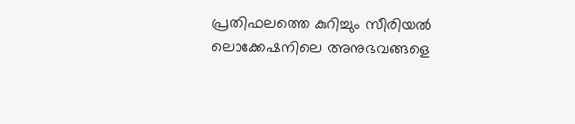പ്രതിഫലത്തെ കുറിച്ചും സീരിയൽ ലൊക്കേഷനിലെ അനുഭവങ്ങളെ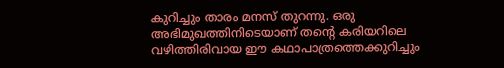കുറിച്ചും താരം മനസ് തുറന്നു. ഒരു അഭിമുഖത്തിനിടെയാണ് തന്റെ കരിയറിലെ വഴിത്തിരിവായ ഈ കഥാപാത്രത്തെക്കുറിച്ചും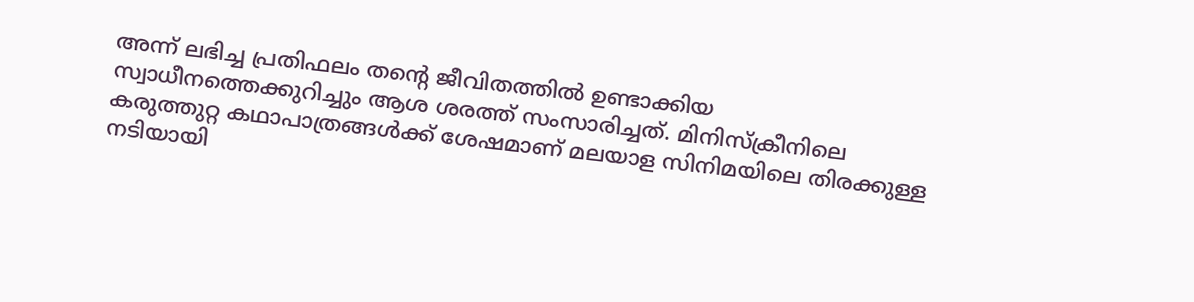അന്ന് ലഭിച്ച പ്രതിഫലം തന്റെ ജീവിതത്തിൽ ഉണ്ടാക്കിയ സ്വാധീനത്തെക്കുറിച്ചും ആശ ശരത്ത് സംസാരിച്ചത്. മിനിസ്ക്രീനിലെ കരുത്തുറ്റ കഥാപാത്രങ്ങൾക്ക് ശേഷമാണ് മലയാള സിനിമയിലെ തിരക്കുള്ള നടിയായി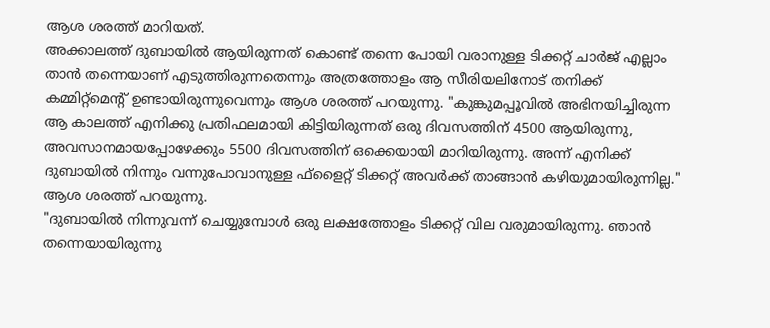ആശ ശരത്ത് മാറിയത്.
അക്കാലത്ത് ദുബായിൽ ആയിരുന്നത് കൊണ്ട് തന്നെ പോയി വരാനുള്ള ടിക്കറ്റ് ചാർജ് എല്ലാം താൻ തന്നെയാണ് എടുത്തിരുന്നതെന്നും അത്രത്തോളം ആ സീരിയലിനോട് തനിക്ക് കമ്മിറ്റ്മെന്റ് ഉണ്ടായിരുന്നുവെന്നും ആശ ശരത്ത് പറയുന്നു. "കുങ്കുമപ്പൂവിൽ അഭിനയിച്ചിരുന്ന ആ കാലത്ത് എനിക്കു പ്രതിഫലമായി കിട്ടിയിരുന്നത് ഒരു ദിവസത്തിന് 4500 ആയിരുന്നു, അവസാനമായപ്പോഴേക്കും 5500 ദിവസത്തിന് ഒക്കെയായി മാറിയിരുന്നു. അന്ന് എനിക്ക് ദുബായിൽ നിന്നും വന്നുപോവാനുള്ള ഫ്ളൈറ്റ് ടിക്കറ്റ് അവർക്ക് താങ്ങാൻ കഴിയുമായിരുന്നില്ല." ആശ ശരത്ത് പറയുന്നു.
"ദുബായിൽ നിന്നുവന്ന് ചെയ്യുമ്പോൾ ഒരു ലക്ഷത്തോളം ടിക്കറ്റ് വില വരുമായിരുന്നു. ഞാൻ തന്നെയായിരുന്നു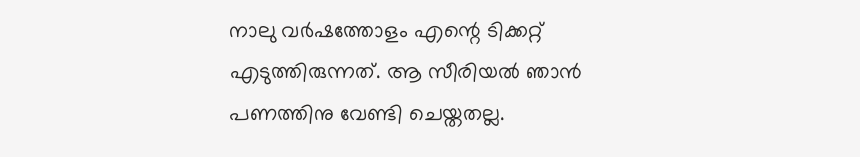നാലു വർഷത്തോളം എന്റെ ടിക്കറ്റ് എടുത്തിരുന്നത്. ആ സീരിയൽ ഞാൻ പണത്തിനു വേണ്ടി ചെയ്തതല്ല.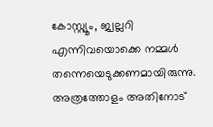കോസ്റ്റ്യൂം, ജ്വല്ലറി എന്നിവയൊക്കെ നമ്മൾ തന്നെയെടുക്കണമായിരുന്നു. അത്രത്തോളം അതിനോട്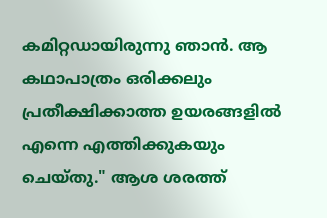കമിറ്റഡായിരുന്നു ഞാൻ. ആ കഥാപാത്രം ഒരിക്കലും പ്രതീക്ഷിക്കാത്ത ഉയരങ്ങളിൽ എന്നെ എത്തിക്കുകയും ചെയ്തു." ആശ ശരത്ത്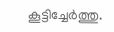കൂട്ടിച്ചേർത്തു.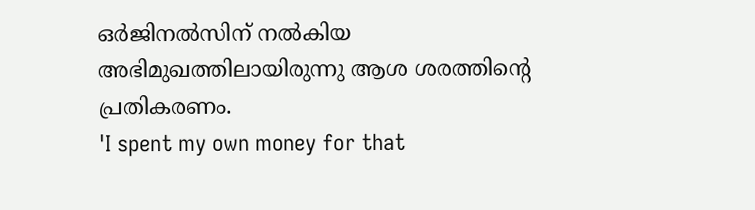ഒർജിനൽസിന് നൽകിയ അഭിമുഖത്തിലായിരുന്നു ആശ ശരത്തിന്റെ പ്രതികരണം.
'I spent my own money for that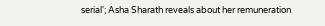serial'; Asha Sharath reveals about her remuneration